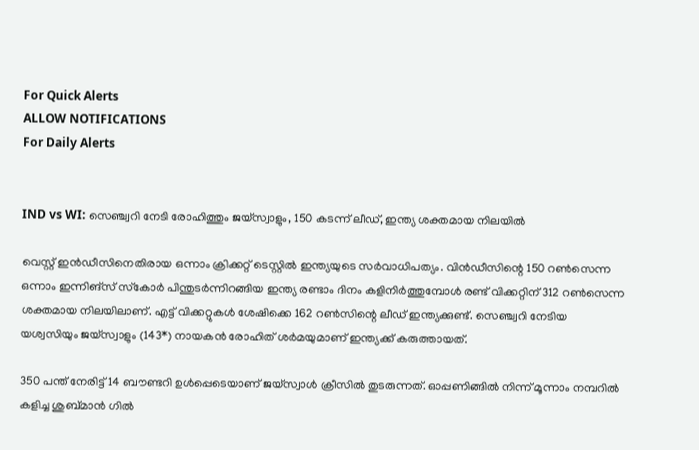For Quick Alerts
ALLOW NOTIFICATIONS
For Daily Alerts


IND vs WI: സെഞ്ച്വറി നേടി രോഹിത്തും ജയ്‌സ്വാളും, 150 കടന്ന് ലീഡ്, ഇന്ത്യ ശക്തമായ നിലയില്‍

വെസ്റ്റ് ഇന്‍ഡീസിനെതിരായ ഒന്നാം ക്രിക്കറ്റ് ടെസ്റ്റില്‍ ഇന്ത്യയുടെ സര്‍വാധിപത്യം. വിന്‍ഡീസിന്റെ 150 റണ്‍സെന്ന ഒന്നാം ഇന്നിങ്‌സ് സ്‌കോര്‍ പിന്തുടര്‍ന്നിറങ്ങിയ ഇന്ത്യ രണ്ടാം ദിനം കളിനിര്‍ത്തുമ്പോള്‍ രണ്ട് വിക്കറ്റിന് 312 റണ്‍സെന്ന ശക്തമായ നിലയിലാണ്. എട്ട് വിക്കറ്റുകള്‍ ശേഷിക്കെ 162 റണ്‍സിന്റെ ലീഡ് ഇന്ത്യക്കുണ്ട്. സെഞ്ച്വറി നേടിയ യശ്വസിയും ജയ്‌സ്വാളും (143*) നായകന്‍ രോഹിത് ശര്‍മയുമാണ് ഇന്ത്യക്ക് കരുത്തായത്.

350 പന്ത് നേരിട്ട് 14 ബൗണ്ടറി ഉള്‍പ്പെടെയാണ് ജയ്‌സ്വാള്‍ ക്രീസില്‍ തുടരുന്നത്. ഓപ്പണിങ്ങില്‍ നിന്ന് മൂന്നാം നമ്പറില്‍ കളിച്ച ശുബ്മാന്‍ ഗില്‍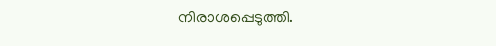നിരാശപ്പെടുത്തി.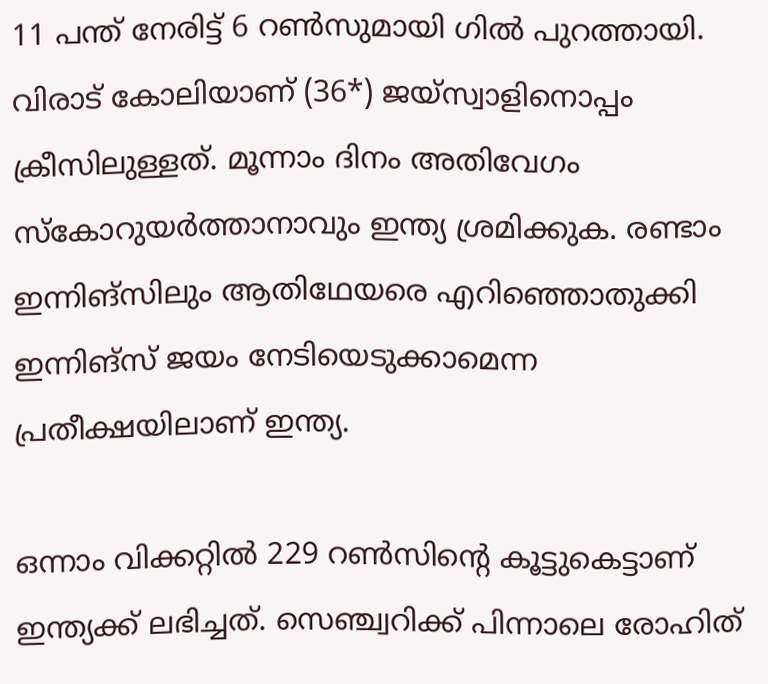11 പന്ത് നേരിട്ട് 6 റണ്‍സുമായി ഗില്‍ പുറത്തായി. വിരാട് കോലിയാണ് (36*) ജയ്‌സ്വാളിനൊപ്പം ക്രീസിലുള്ളത്. മൂന്നാം ദിനം അതിവേഗം സ്‌കോറുയര്‍ത്താനാവും ഇന്ത്യ ശ്രമിക്കുക. രണ്ടാം ഇന്നിങ്‌സിലും ആതിഥേയരെ എറിഞ്ഞൊതുക്കി ഇന്നിങ്‌സ് ജയം നേടിയെടുക്കാമെന്ന പ്രതീക്ഷയിലാണ് ഇന്ത്യ.

ഒന്നാം വിക്കറ്റില്‍ 229 റണ്‍സിന്റെ കൂട്ടുകെട്ടാണ് ഇന്ത്യക്ക് ലഭിച്ചത്. സെഞ്ച്വറിക്ക് പിന്നാലെ രോഹിത്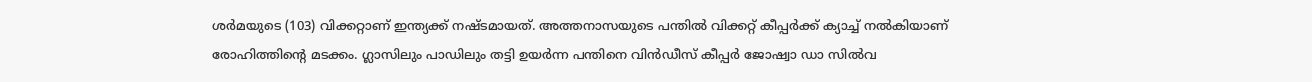ശര്‍മയുടെ (103) വിക്കറ്റാണ് ഇന്ത്യക്ക് നഷ്ടമായത്. അത്തനാസയുടെ പന്തില്‍ വിക്കറ്റ് കീപ്പര്‍ക്ക് ക്യാച്ച് നല്‍കിയാണ് രോഹിത്തിന്റെ മടക്കം. ഗ്ലാസിലും പാഡിലും തട്ടി ഉയര്‍ന്ന പന്തിനെ വിന്‍ഡീസ് കീപ്പര്‍ ജോഷ്വാ ഡാ സില്‍വ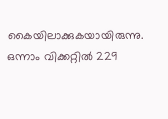കൈയിലാക്കുകയായിരുന്നു. ഒന്നാം വിക്കറ്റില്‍ 229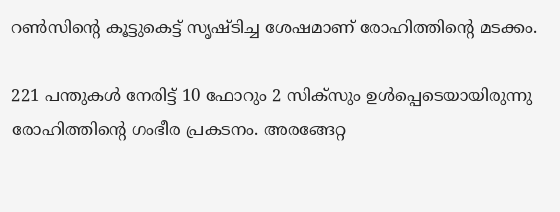റണ്‍സിന്റെ കൂട്ടുകെട്ട് സൃഷ്ടിച്ച ശേഷമാണ് രോഹിത്തിന്റെ മടക്കം.

221 പന്തുകള്‍ നേരിട്ട് 10 ഫോറും 2 സിക്സും ഉള്‍പ്പെടെയായിരുന്നു രോഹിത്തിന്റെ ഗംഭീര പ്രകടനം. അരങ്ങേറ്റ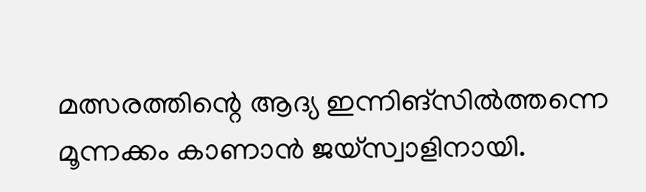മത്സരത്തിന്റെ ആദ്യ ഇന്നിങ്സില്‍ത്തന്നെ മൂന്നക്കം കാണാന്‍ ജയ്സ്വാളിനായി.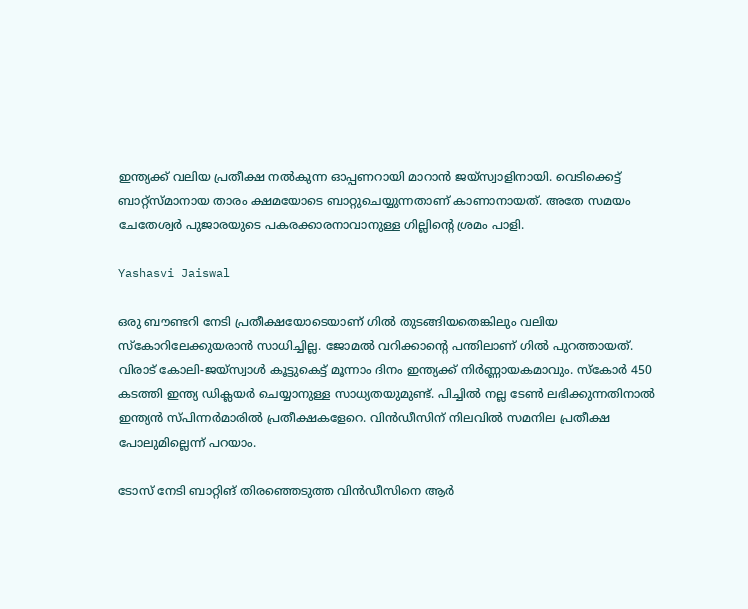ഇന്ത്യക്ക് വലിയ പ്രതീക്ഷ നല്‍കുന്ന ഓപ്പണറായി മാറാന്‍ ജയ്‌സ്വാളിനായി. വെടിക്കെട്ട് ബാറ്റ്‌സ്മാനായ താരം ക്ഷമയോടെ ബാറ്റുചെയ്യുന്നതാണ് കാണാനായത്. അതേ സമയം ചേതേശ്വര്‍ പുജാരയുടെ പകരക്കാരനാവാനുള്ള ഗില്ലിന്റെ ശ്രമം പാളി.

Yashasvi Jaiswal

ഒരു ബൗണ്ടറി നേടി പ്രതീക്ഷയോടെയാണ് ഗില്‍ തുടങ്ങിയതെങ്കിലും വലിയ സ്‌കോറിലേക്കുയരാന്‍ സാധിച്ചില്ല. ജോമല്‍ വറിക്കാന്റെ പന്തിലാണ് ഗില്‍ പുറത്തായത്. വിരാട് കോലി-ജയ്‌സ്വാള്‍ കൂട്ടുകെട്ട് മൂന്നാം ദിനം ഇന്ത്യക്ക് നിര്‍ണ്ണായകമാവും. സ്‌കോര്‍ 450 കടത്തി ഇന്ത്യ ഡിക്ലയര്‍ ചെയ്യാനുള്ള സാധ്യതയുമുണ്ട്. പിച്ചില്‍ നല്ല ടേണ്‍ ലഭിക്കുന്നതിനാല്‍ ഇന്ത്യന്‍ സ്പിന്നര്‍മാരില്‍ പ്രതീക്ഷകളേറെ. വിന്‍ഡീസിന് നിലവില്‍ സമനില പ്രതീക്ഷ പോലുമില്ലെന്ന് പറയാം.

ടോസ് നേടി ബാറ്റിങ് തിരഞ്ഞെടുത്ത വിന്‍ഡീസിനെ ആര്‍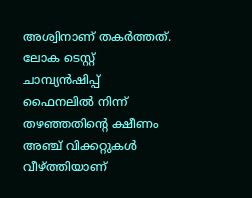അശ്വിനാണ് തകര്‍ത്തത്. ലോക ടെസ്റ്റ് ചാമ്പ്യന്‍ഷിപ്പ് ഫൈനലില്‍ നിന്ന് തഴഞ്ഞതിന്റെ ക്ഷീണം അഞ്ച് വിക്കറ്റുകള്‍ വീഴ്ത്തിയാണ്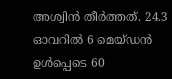അശ്വിന്‍ തീര്‍ത്തത്. 24.3 ഓവറില്‍ 6 മെയ്ഡന്‍ ഉള്‍പ്പെടെ 60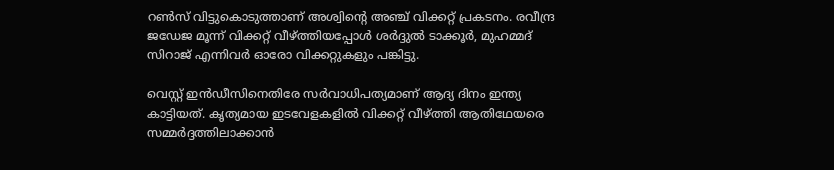റണ്‍സ് വിട്ടുകൊടുത്താണ് അശ്വിന്റെ അഞ്ച് വിക്കറ്റ് പ്രകടനം. രവീന്ദ്ര ജഡേജ മൂന്ന് വിക്കറ്റ് വീഴ്ത്തിയപ്പോള്‍ ശര്‍ദ്ദുല്‍ ടാക്കൂര്‍, മുഹമ്മദ് സിറാജ് എന്നിവര്‍ ഓരോ വിക്കറ്റുകളും പങ്കിട്ടു.

വെസ്റ്റ് ഇന്‍ഡീസിനെതിരേ സര്‍വാധിപത്യമാണ് ആദ്യ ദിനം ഇന്ത്യ കാട്ടിയത്. കൃത്യമായ ഇടവേളകളില്‍ വിക്കറ്റ് വീഴ്ത്തി ആതിഥേയരെ സമ്മര്‍ദ്ദത്തിലാക്കാന്‍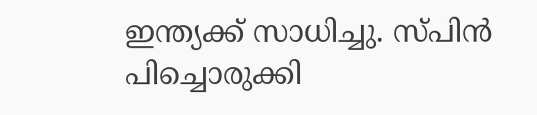ഇന്ത്യക്ക് സാധിച്ചു. സ്പിന്‍ പിച്ചൊരുക്കി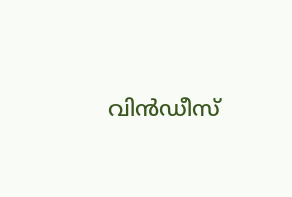വിന്‍ഡീസ്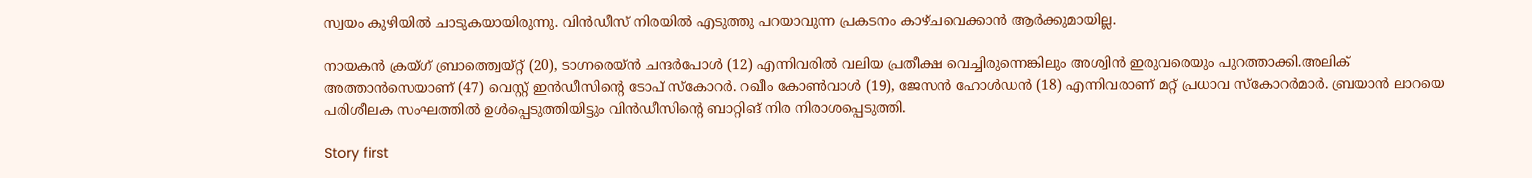സ്വയം കുഴിയില്‍ ചാടുകയായിരുന്നു. വിന്‍ഡീസ് നിരയില്‍ എടുത്തു പറയാവുന്ന പ്രകടനം കാഴ്ചവെക്കാന്‍ ആര്‍ക്കുമായില്ല.

നായകന്‍ ക്രയ്ഗ് ബ്രാത്ത്വെയ്റ്റ് (20), ടാഗ്നരെയ്ന്‍ ചന്ദര്‍പോള്‍ (12) എന്നിവരില്‍ വലിയ പ്രതീക്ഷ വെച്ചിരുന്നെങ്കിലും അശ്വിന്‍ ഇരുവരെയും പുറത്താക്കി.അലിക് അത്താന്‍സെയാണ് (47) വെസ്റ്റ് ഇന്‍ഡീസിന്റെ ടോപ് സ്‌കോറര്‍. റഖീം കോണ്‍വാള്‍ (19), ജേസന്‍ ഹോള്‍ഡന്‍ (18) എന്നിവരാണ് മറ്റ് പ്രധാവ സ്‌കോറര്‍മാര്‍. ബ്രയാന്‍ ലാറയെ പരിശീലക സംഘത്തില്‍ ഉള്‍പ്പെടുത്തിയിട്ടും വിന്‍ഡീസിന്റെ ബാറ്റിങ് നിര നിരാശപ്പെടുത്തി.

Story first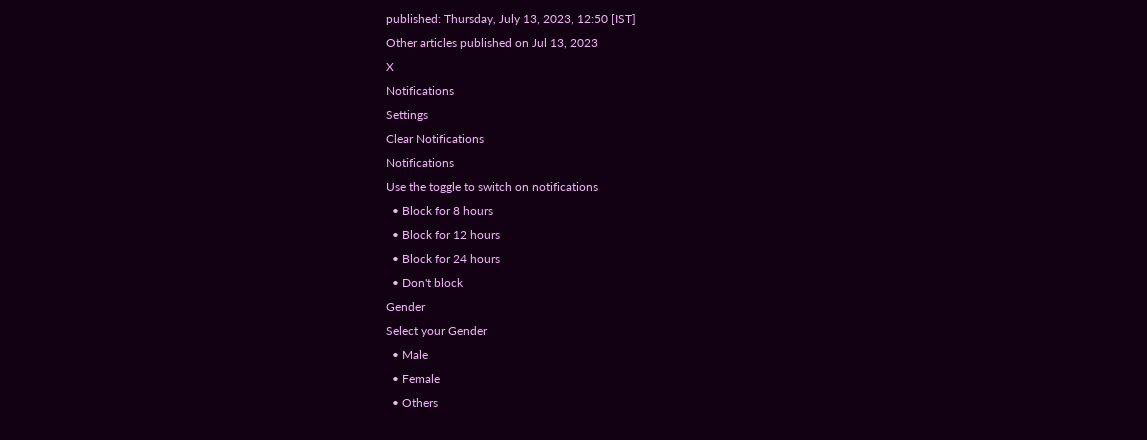published: Thursday, July 13, 2023, 12:50 [IST]
Other articles published on Jul 13, 2023
X
Notifications
Settings
Clear Notifications
Notifications
Use the toggle to switch on notifications
  • Block for 8 hours
  • Block for 12 hours
  • Block for 24 hours
  • Don't block
Gender
Select your Gender
  • Male
  • Female
  • Others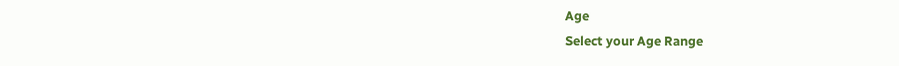Age
Select your Age Range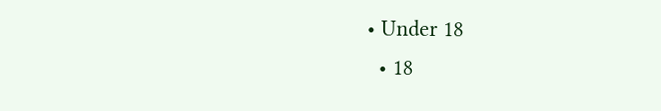• Under 18
  • 18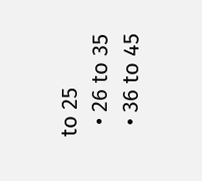to 25
  • 26 to 35
  • 36 to 45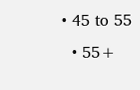• 45 to 55
  • 55+